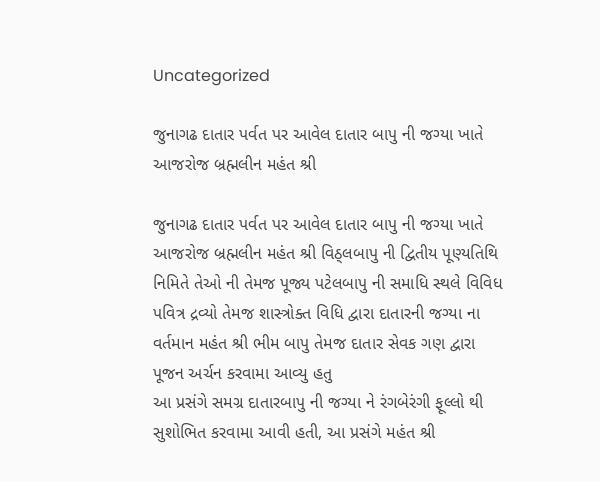Uncategorized

જુનાગઢ દાતાર પર્વત પર આવેલ દાતાર બાપુ ની જગ્યા ખાતે આજરોજ બ્રહ્મલીન મહંત શ્રી

જુનાગઢ દાતાર પર્વત પર આવેલ દાતાર બાપુ ની જગ્યા ખાતે આજરોજ બ્રહ્મલીન મહંત શ્રી વિઠ્લબાપુ ની દ્વિતીય પૂણ્યતિથિ નિમિતે તેઓ ની તેમજ પૂજ્ય પટેલબાપુ ની સમાધિ સ્થલે વિવિધ પવિત્ર દ્રવ્યો તેમજ શાસ્ત્રોક્ત વિધિ દ્વારા દાતારની જગ્યા ના વર્તમાન મહંત શ્રી ભીમ બાપુ તેમજ દાતાર સેવક ગણ દ્વારા પૂજન અર્ચન કરવામા આવ્યુ હતુ
આ પ્રસંગે સમગ્ર દાતારબાપુ ની જગ્યા ને રંગબેરંગી ફૂલ્લો થી સુશોભિત કરવામા આવી હતી, આ પ્રસંગે મહંત શ્રી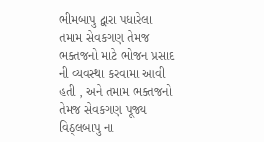ભીમબાપુ દ્વારા પધારેલા તમામ સેવકગણ તેમજ ભક્તજનો માટે ભોજન પ્રસાદ ની વ્યવસ્થા કરવામા આવી હતી , અને તમામ ભક્તજનો તેમજ સેવકગણ પૂજ્ય વિઠ્લબાપુ ના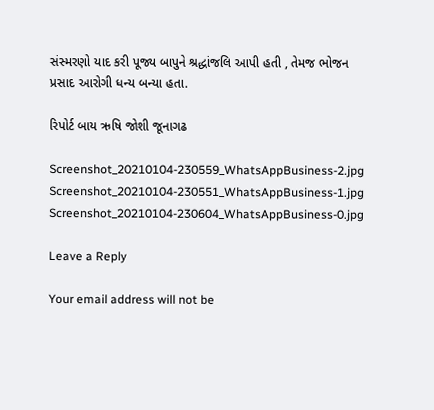સંસ્મરણો યાદ કરી પૂજ્ય બાપુને શ્રદ્ધાંજલિ આપી હતી , તેમજ ભોજન પ્રસાદ આરોગી ધન્ય બન્યા હતા.

રિપોર્ટ બાય ઋષિ જોશી જૂનાગઢ

Screenshot_20210104-230559_WhatsAppBusiness-2.jpg Screenshot_20210104-230551_WhatsAppBusiness-1.jpg Screenshot_20210104-230604_WhatsAppBusiness-0.jpg

Leave a Reply

Your email address will not be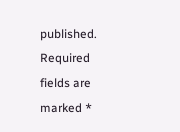published. Required fields are marked *